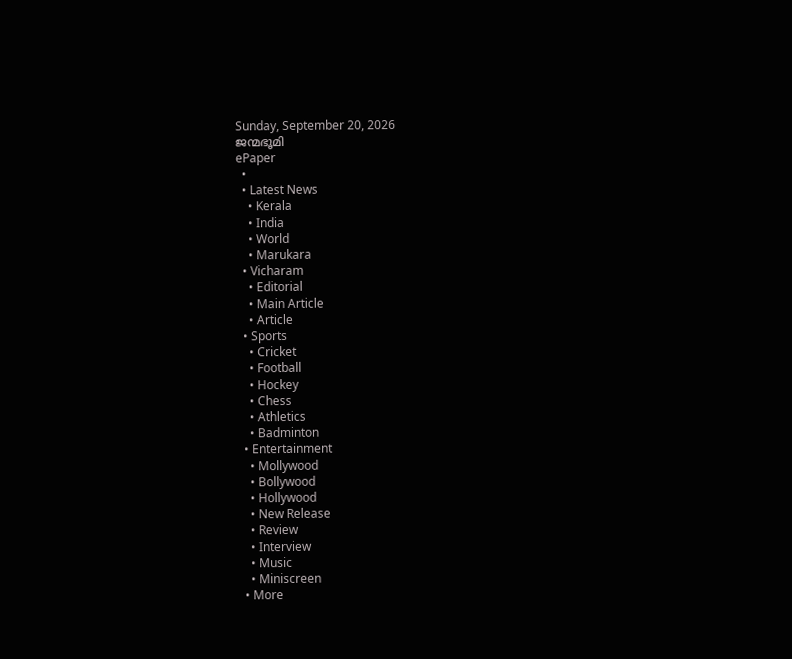Sunday, September 20, 2026
ജന്മഭൂമി
ePaper
  •
  • Latest News
    • Kerala
    • India
    • World
    • Marukara
  • Vicharam
    • Editorial
    • Main Article
    • Article
  • Sports
    • Cricket
    • Football
    • Hockey
    • Chess
    • Athletics
    • Badminton
  • Entertainment
    • Mollywood
    • Bollywood
    • Hollywood
    • New Release
    • Review
    • Interview
    • Music
    • Miniscreen
  • More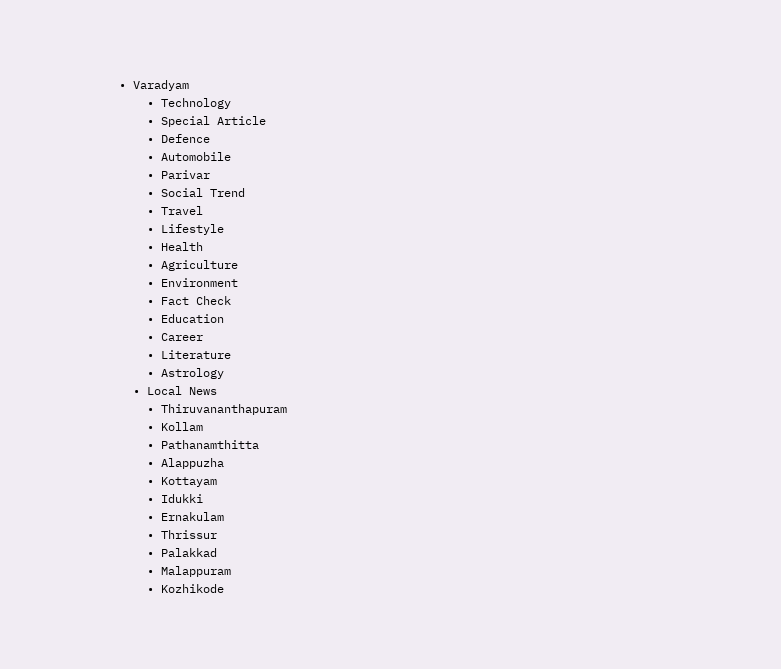• Varadyam
    • Technology
    • Special Article
    • Defence
    • Automobile
    • Parivar
    • Social Trend
    • Travel
    • Lifestyle
    • Health
    • Agriculture
    • Environment
    • Fact Check
    • Education
    • Career
    • Literature
    • Astrology
  • Local News
    • Thiruvananthapuram
    • Kollam
    • Pathanamthitta
    • Alappuzha
    • Kottayam
    • Idukki
    • Ernakulam
    • Thrissur
    • Palakkad
    • Malappuram
    • Kozhikode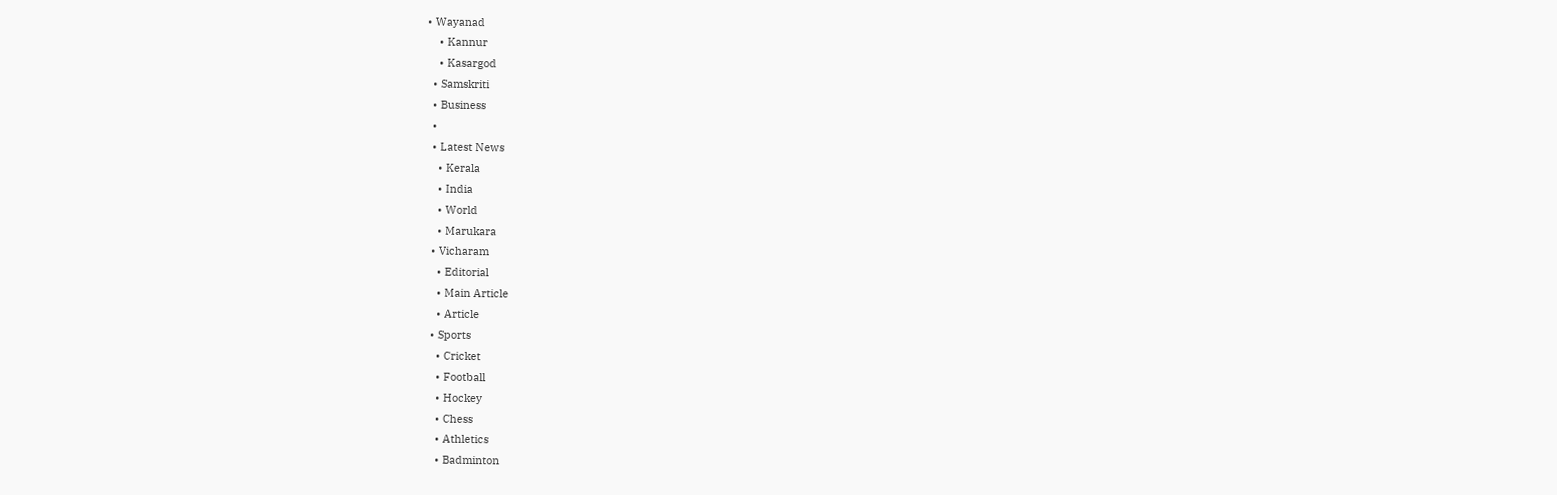• Wayanad
    • Kannur
    • Kasargod
  • Samskriti
  • Business
  •
  • Latest News
    • Kerala
    • India
    • World
    • Marukara
  • Vicharam
    • Editorial
    • Main Article
    • Article
  • Sports
    • Cricket
    • Football
    • Hockey
    • Chess
    • Athletics
    • Badminton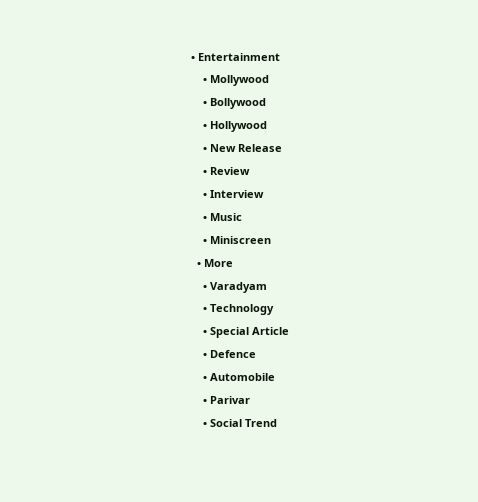• Entertainment
    • Mollywood
    • Bollywood
    • Hollywood
    • New Release
    • Review
    • Interview
    • Music
    • Miniscreen
  • More
    • Varadyam
    • Technology
    • Special Article
    • Defence
    • Automobile
    • Parivar
    • Social Trend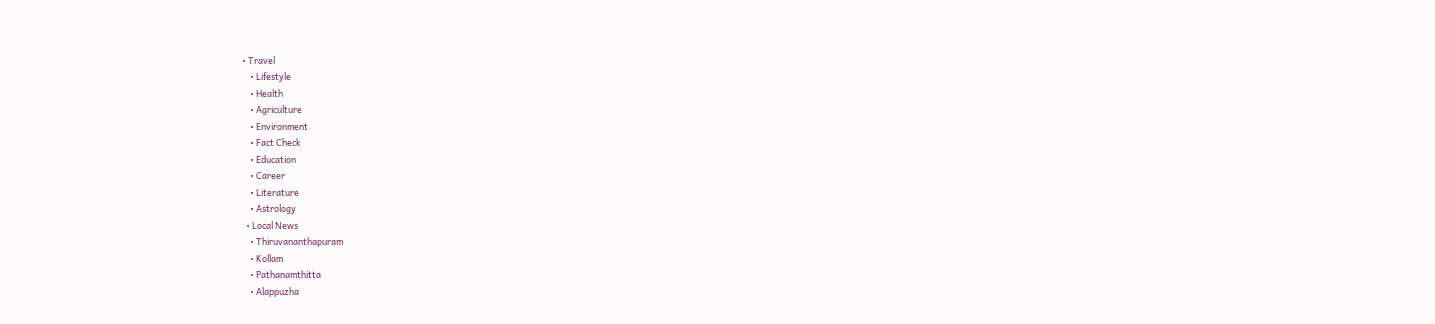• Travel
    • Lifestyle
    • Health
    • Agriculture
    • Environment
    • Fact Check
    • Education
    • Career
    • Literature
    • Astrology
  • Local News
    • Thiruvananthapuram
    • Kollam
    • Pathanamthitta
    • Alappuzha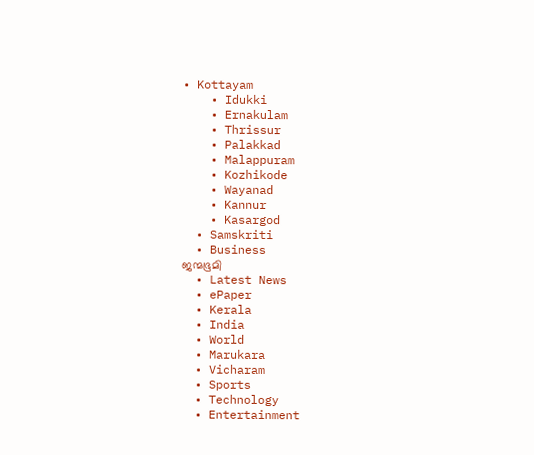• Kottayam
    • Idukki
    • Ernakulam
    • Thrissur
    • Palakkad
    • Malappuram
    • Kozhikode
    • Wayanad
    • Kannur
    • Kasargod
  • Samskriti
  • Business
ജന്മഭൂമി
  • Latest News
  • ePaper
  • Kerala
  • India
  • World
  • Marukara
  • Vicharam
  • Sports
  • Technology
  • Entertainment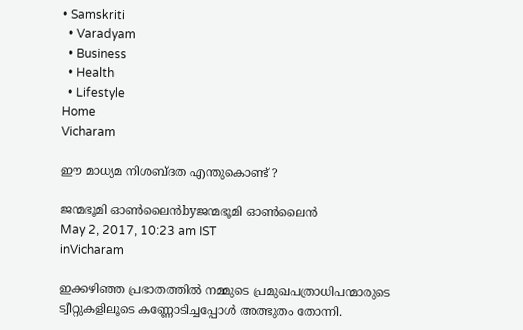• Samskriti
  • Varadyam
  • Business
  • Health
  • Lifestyle
Home
Vicharam

ഈ മാധ്യമ നിശബ്ദത എന്തുകൊണ്ട് ?

ജന്മഭൂമി ഓണ്‍ലൈന്‍byജന്മഭൂമി ഓണ്‍ലൈന്‍
May 2, 2017, 10:23 am IST
inVicharam

ഇക്കഴിഞ്ഞ പ്രഭാതത്തില്‍ നമ്മുടെ പ്രമുഖപത്രാധിപന്മാരുടെ ട്വീറ്റുകളിലൂടെ കണ്ണോടിച്ചപ്പോള്‍ അത്ഭുതം തോന്നി.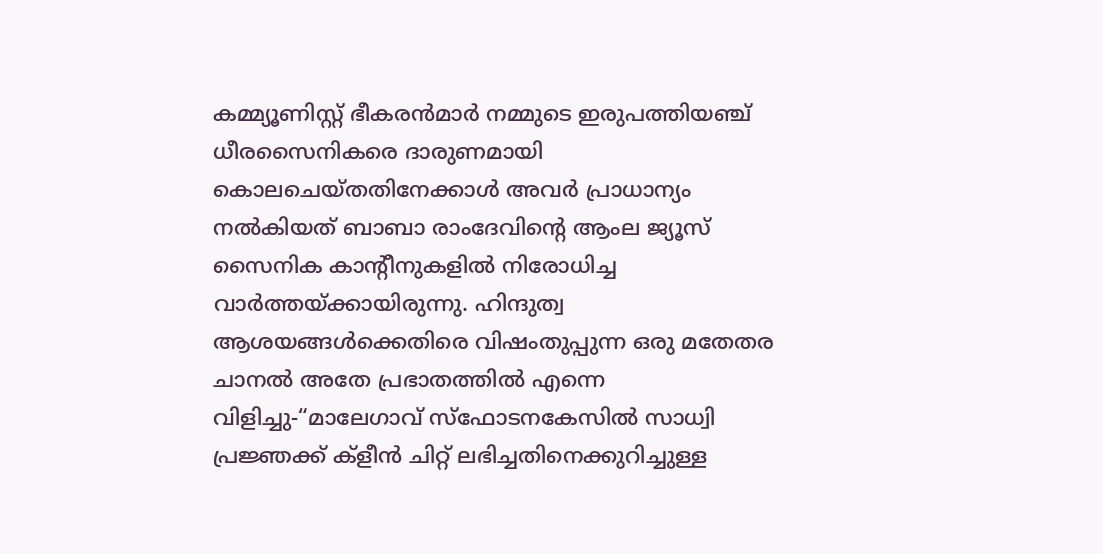കമ്മ്യൂണിസ്റ്റ് ഭീകരന്‍മാര്‍ നമ്മുടെ ഇരുപത്തിയഞ്ച് ധീരസൈനികരെ ദാരുണമായി കൊലചെയ്തതിനേക്കാള്‍ അവര്‍ പ്രാധാന്യം നല്‍കിയത് ബാബാ രാംദേവിന്റെ ആംല ജ്യൂസ് സൈനിക കാന്റീനുകളില്‍ നിരോധിച്ച വാര്‍ത്തയ്‌ക്കായിരുന്നു. ഹിന്ദുത്വ ആശയങ്ങള്‍ക്കെതിരെ വിഷംതുപ്പുന്ന ഒരു മതേതര ചാനല്‍ അതേ പ്രഭാതത്തില്‍ എന്നെ വിളിച്ചു-“മാലേഗാവ് സ്‌ഫോടനകേസില്‍ സാധ്വി പ്രജ്ഞക്ക് ക്‌ളീന്‍ ചിറ്റ് ലഭിച്ചതിനെക്കുറിച്ചുള്ള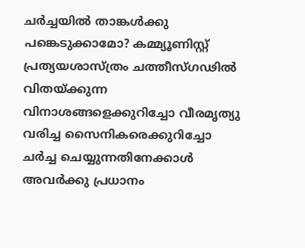ചര്‍ച്ചയില്‍ താങ്കള്‍ക്കു പങ്കെടുക്കാമോ? കമ്മ്യൂണിസ്റ്റ് പ്രത്യയശാസ്ത്രം ചത്തീസ്ഗഢില്‍ വിതയ്‌ക്കുന്ന വിനാശങ്ങളെക്കുറിച്ചോ വീരമൃത്യു വരിച്ച സൈനികരെക്കുറിച്ചോ ചര്‍ച്ച ചെയ്യുന്നതിനേക്കാള്‍ അവര്‍ക്കു പ്രധാനം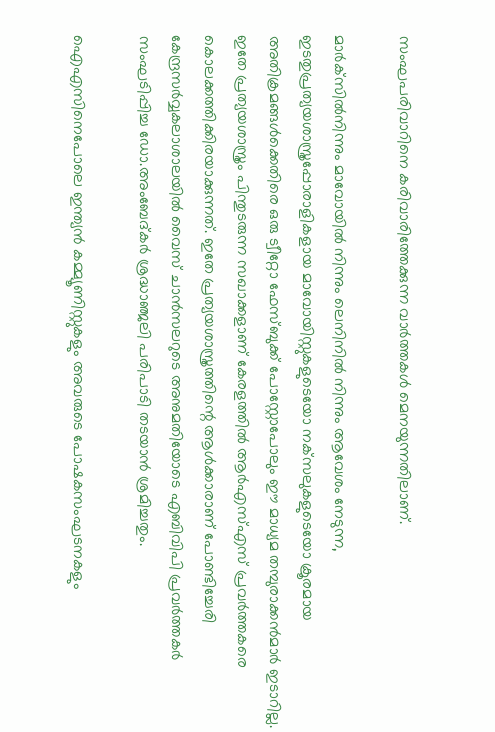സംഘപരിവാറിനെ കരിവാരിത്തേക്കുന്ന വാര്‍ത്തകള്‍ മെനയുന്നതിലാണ്.

മാര്‍ക്‌സില്‍നിന്നും മാവോയില്‍ നിന്നും ലെനിനില്‍ നിന്നും ആവേശം നേടുന്ന, ഇടതുപ്രത്യയശാസ്ത്രപ്പോരാളികളായ മാവോയിസ്റ്റുകളുടെയോ നക്‌സലുകളുടെയോ ക്രൂരമായ അതിക്രമങ്ങള്‍ക്കെതിരെ ഒരു ട്വീറ്റോ ഫേസ്ബുക്ക് പോസ്റ്റോപോലും ഈ മാധ്യമ തമ്പുരാക്കന്‍മാര്‍ ഇടാറില്ല. ഇതേ പ്രത്യയശാസ്ത്രം പിന്തുടരുന്ന സഖാക്കളാണ് കേരളത്തില്‍ ആര്‍എസ്എസ് പ്രവര്‍ത്തകരെ കൊലക്കത്തിക്കിരയാക്കുന്നത്. ഇതേ പ്രത്യയശാസ്ത്രത്തിന്റെ ആള്‍ക്കാരാണ് പോണ്ടിച്ചേരി കേന്ദ്രസര്‍വ്വകലാശാലയില്‍ വൈസ് ചാന്‍സലറുടെ അനുമതിയോടെ എബിവിപി പ്രവര്‍ത്തകര്‍ സംഘടിപ്പിച്ച ഡോ.അംബേദ്കര്‍ ശ്രദ്ധാഞ്ജലി പരിപാടി തടയാന്‍ ശ്രമിച്ചതും.

ഐഎസിനെപോലെ ഇന്ത്യന്‍ കമ്മ്യൂണിസ്റ്റുകളും അവരുടെ പോഷകസംഘടനകളും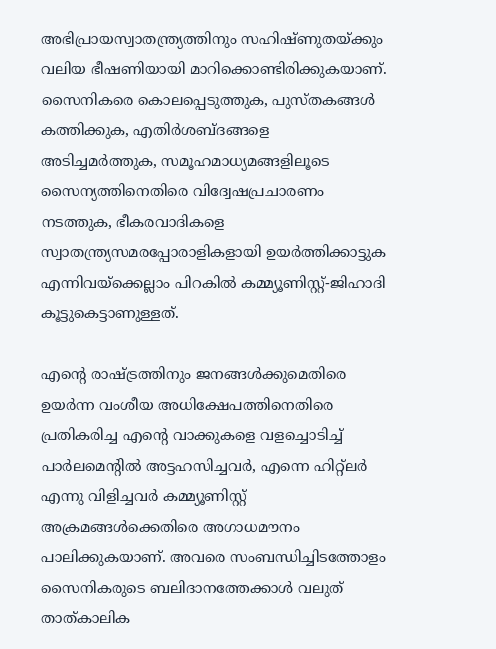അഭിപ്രായസ്വാതന്ത്ര്യത്തിനും സഹിഷ്ണുതയ്‌ക്കും വലിയ ഭീഷണിയായി മാറിക്കൊണ്ടിരിക്കുകയാണ്. സൈനികരെ കൊലപ്പെടുത്തുക, പുസ്തകങ്ങള്‍ കത്തിക്കുക, എതിര്‍ശബ്ദങ്ങളെ അടിച്ചമര്‍ത്തുക, സമൂഹമാധ്യമങ്ങളിലൂടെ സൈന്യത്തിനെതിരെ വിദ്വേഷപ്രചാരണം നടത്തുക, ഭീകരവാദികളെ സ്വാതന്ത്ര്യസമരപ്പോരാളികളായി ഉയര്‍ത്തിക്കാട്ടുക എന്നിവയ്‌ക്കെല്ലാം പിറകില്‍ കമ്മ്യൂണിസ്റ്റ്-ജിഹാദി കൂട്ടുകെട്ടാണുള്ളത്.

എന്റെ രാഷ്‌ട്രത്തിനും ജനങ്ങള്‍ക്കുമെതിരെ ഉയര്‍ന്ന വംശീയ അധിക്ഷേപത്തിനെതിരെ പ്രതികരിച്ച എന്റെ വാക്കുകളെ വളച്ചൊടിച്ച് പാര്‍ലമെന്റില്‍ അട്ടഹസിച്ചവര്‍, എന്നെ ഹിറ്റ്‌ലര്‍ എന്നു വിളിച്ചവര്‍ കമ്മ്യൂണിസ്റ്റ് അക്രമങ്ങള്‍ക്കെതിരെ അഗാധമൗനം പാലിക്കുകയാണ്. അവരെ സംബന്ധിച്ചിടത്തോളം സൈനികരുടെ ബലിദാനത്തേക്കാള്‍ വലുത് താത്കാലിക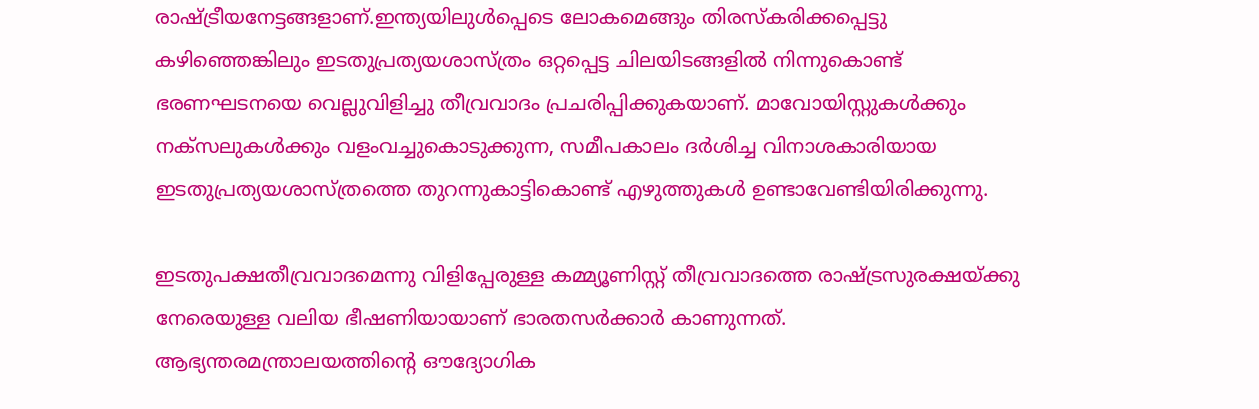രാഷ്‌ട്രീയനേട്ടങ്ങളാണ്.ഇന്ത്യയിലുള്‍പ്പെടെ ലോകമെങ്ങും തിരസ്‌കരിക്കപ്പെട്ടു കഴിഞ്ഞെങ്കിലും ഇടതുപ്രത്യയശാസ്ത്രം ഒറ്റപ്പെട്ട ചിലയിടങ്ങളില്‍ നിന്നുകൊണ്ട് ഭരണഘടനയെ വെല്ലുവിളിച്ചു തീവ്രവാദം പ്രചരിപ്പിക്കുകയാണ്. മാവോയിസ്റ്റുകള്‍ക്കും നക്‌സലുകള്‍ക്കും വളംവച്ചുകൊടുക്കുന്ന, സമീപകാലം ദര്‍ശിച്ച വിനാശകാരിയായ ഇടതുപ്രത്യയശാസ്ത്രത്തെ തുറന്നുകാട്ടികൊണ്ട് എഴുത്തുകള്‍ ഉണ്ടാവേണ്ടിയിരിക്കുന്നു.

ഇടതുപക്ഷതീവ്രവാദമെന്നു വിളിപ്പേരുള്ള കമ്മ്യൂണിസ്റ്റ് തീവ്രവാദത്തെ രാഷ്‌ട്രസുരക്ഷയ്‌ക്കു നേരെയുള്ള വലിയ ഭീഷണിയായാണ് ഭാരതസര്‍ക്കാര്‍ കാണുന്നത്. ആഭ്യന്തരമന്ത്രാലയത്തിന്റെ ഔദ്യോഗിക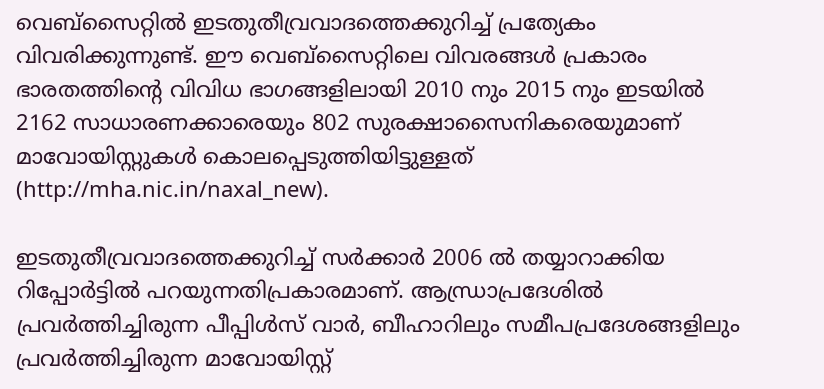വെബ്‌സൈറ്റില്‍ ഇടതുതീവ്രവാദത്തെക്കുറിച്ച് പ്രത്യേകം വിവരിക്കുന്നുണ്ട്. ഈ വെബ്‌സൈറ്റിലെ വിവരങ്ങള്‍ പ്രകാരം ഭാരതത്തിന്റെ വിവിധ ഭാഗങ്ങളിലായി 2010 നും 2015 നും ഇടയില്‍ 2162 സാധാരണക്കാരെയും 802 സുരക്ഷാസൈനികരെയുമാണ് മാവോയിസ്റ്റുകള്‍ കൊലപ്പെടുത്തിയിട്ടുള്ളത് (http://mha.nic.in/naxal_new).

ഇടതുതീവ്രവാദത്തെക്കുറിച്ച് സര്‍ക്കാര്‍ 2006 ല്‍ തയ്യാറാക്കിയ റിപ്പോര്‍ട്ടില്‍ പറയുന്നതിപ്രകാരമാണ്. ആന്ധ്രാപ്രദേശില്‍ പ്രവര്‍ത്തിച്ചിരുന്ന പീപ്പിള്‍സ് വാര്‍, ബീഹാറിലും സമീപപ്രദേശങ്ങളിലും പ്രവര്‍ത്തിച്ചിരുന്ന മാവോയിസ്റ്റ്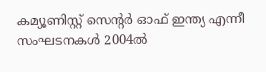കമ്യൂണിസ്റ്റ് സെന്റര്‍ ഓഫ് ഇന്ത്യ എന്നീ സംഘടനകള്‍ 2004ല്‍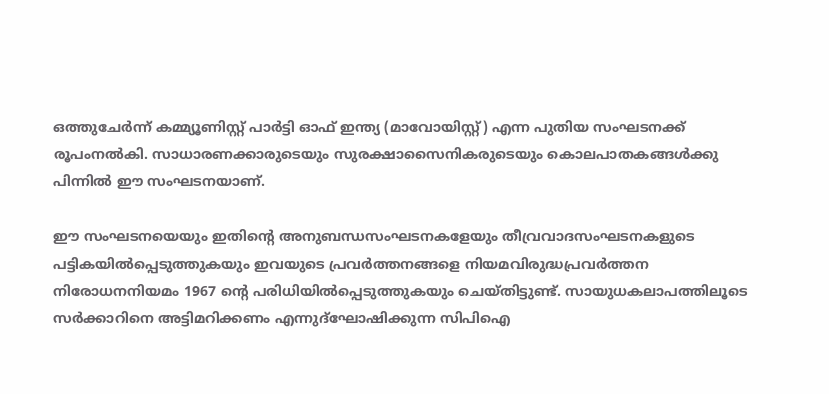ഒത്തുചേര്‍ന്ന് കമ്മ്യൂണിസ്റ്റ് പാര്‍ട്ടി ഓഫ് ഇന്ത്യ (മാവോയിസ്റ്റ്) എന്ന പുതിയ സംഘടനക്ക് രൂപംനല്‍കി. സാധാരണക്കാരുടെയും സുരക്ഷാസൈനികരുടെയും കൊലപാതകങ്ങള്‍ക്കു പിന്നില്‍ ഈ സംഘടനയാണ്.

ഈ സംഘടനയെയും ഇതിന്റെ അനുബന്ധസംഘടനകളേയും തീവ്രവാദസംഘടനകളുടെ പട്ടികയില്‍പ്പെടുത്തുകയും ഇവയുടെ പ്രവര്‍ത്തനങ്ങളെ നിയമവിരുദ്ധപ്രവര്‍ത്തന നിരോധനനിയമം 1967 ന്റെ പരിധിയില്‍പ്പെടുത്തുകയും ചെയ്തിട്ടുണ്ട്. സായുധകലാപത്തിലൂടെ സര്‍ക്കാറിനെ അട്ടിമറിക്കണം എന്നുദ്‌ഘോഷിക്കുന്ന സിപിഐ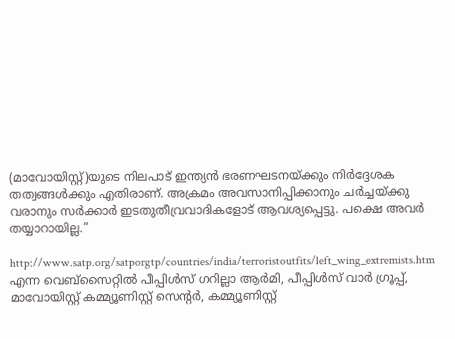(മാവോയിസ്റ്റ്)യുടെ നിലപാട് ഇന്ത്യന്‍ ഭരണഘടനയ്‌ക്കും നിര്‍ദ്ദേശക തത്വങ്ങള്‍ക്കും എതിരാണ്. അക്രമം അവസാനിപ്പിക്കാനും ചര്‍ച്ചയ്‌ക്കു വരാനും സര്‍ക്കാര്‍ ഇടതുതീവ്രവാദികളോട് ആവശ്യപ്പെട്ടു. പക്ഷെ അവര്‍ തയ്യാറായില്ല.”

http://www.satp.org/satporgtp/countries/india/terroristoutfits/left_wing_extremists.htm എന്ന വെബ്‌സൈറ്റില്‍ പീപ്പിള്‍സ് ഗറില്ലാ ആര്‍മി, പീപ്പിള്‍സ് വാര്‍ ഗ്രൂപ്പ്, മാവോയിസ്റ്റ് കമ്മ്യൂണിസ്റ്റ് സെന്റര്‍, കമ്മ്യൂണിസ്റ്റ്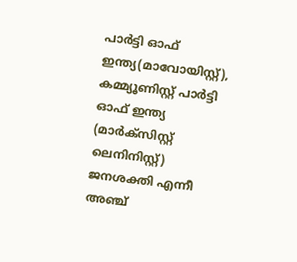പാര്‍ട്ടി ഓഫ് ഇന്ത്യ(മാവോയിസ്റ്റ്), കമ്മ്യൂണിസ്റ്റ് പാര്‍ട്ടി ഓഫ് ഇന്ത്യ (മാര്‍ക്‌സിസ്റ്റ് ലെനിനിസ്റ്റ്) ജനശക്തി എന്നീ അഞ്ച്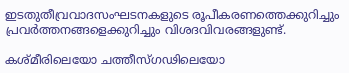ഇടതുതീവ്രവാദസംഘടനകളുടെ രൂപീകരണത്തെക്കുറിച്ചും പ്രവര്‍ത്തനങ്ങളെക്കുറിച്ചും വിശദവിവരങ്ങളുണ്ട്.

കശ്മീരിലെയോ ചത്തീസ്ഗഢിലെയോ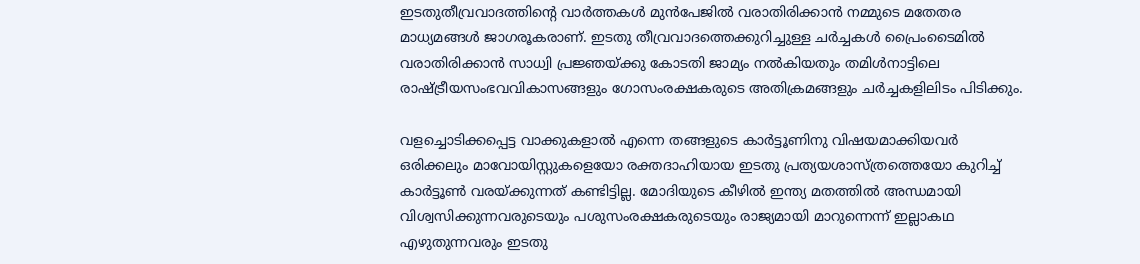ഇടതുതീവ്രവാദത്തിന്റെ വാര്‍ത്തകള്‍ മുന്‍പേജില്‍ വരാതിരിക്കാന്‍ നമ്മുടെ മതേതര മാധ്യമങ്ങള്‍ ജാഗരൂകരാണ്. ഇടതു തീവ്രവാദത്തെക്കുറിച്ചുള്ള ചര്‍ച്ചകള്‍ പ്രൈംടൈമില്‍ വരാതിരിക്കാന്‍ സാധ്വി പ്രജ്ഞയ്‌ക്കു കോടതി ജാമ്യം നല്‍കിയതും തമിള്‍നാട്ടിലെ രാഷ്‌ട്രീയസംഭവവികാസങ്ങളും ഗോസംരക്ഷകരുടെ അതിക്രമങ്ങളും ചര്‍ച്ചകളിലിടം പിടിക്കും.

വളച്ചൊടിക്കപ്പെട്ട വാക്കുകളാല്‍ എന്നെ തങ്ങളുടെ കാര്‍ട്ടൂണിനു വിഷയമാക്കിയവര്‍ ഒരിക്കലും മാവോയിസ്റ്റുകളെയോ രക്തദാഹിയായ ഇടതു പ്രത്യയശാസ്ത്രത്തെയോ കുറിച്ച് കാര്‍ട്ടൂണ്‍ വരയ്‌ക്കുന്നത് കണ്ടിട്ടില്ല. മോദിയുടെ കീഴില്‍ ഇന്ത്യ മതത്തില്‍ അന്ധമായി വിശ്വസിക്കുന്നവരുടെയും പശുസംരക്ഷകരുടെയും രാജ്യമായി മാറുന്നെന്ന് ഇല്ലാകഥ എഴുതുന്നവരും ഇടതു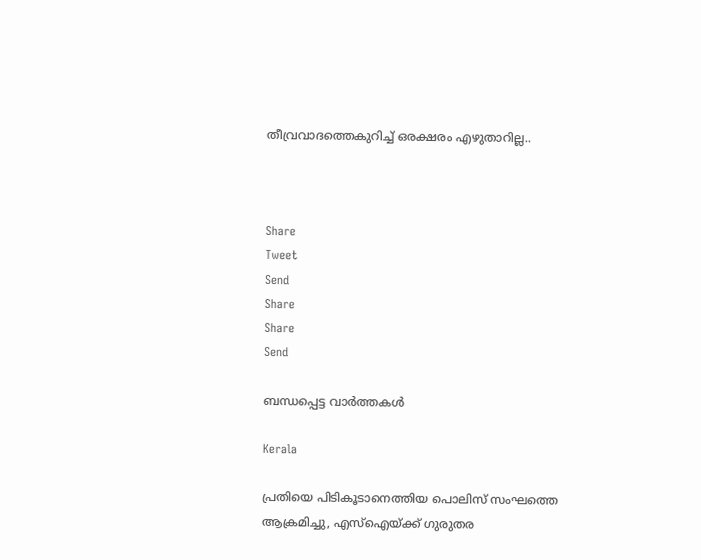തീവ്രവാദത്തെകുറിച്ച് ഒരക്ഷരം എഴുതാറില്ല..



Share
Tweet
Send
Share
Share
Send

ബന്ധപ്പെട്ട വാര്‍ത്തകള്‍

Kerala

പ്രതിയെ പിടികൂടാനെത്തിയ പൊലിസ് സംഘത്തെ ആക്രമിച്ചു, എസ്‌ഐയ്‌ക്ക് ഗുരുതര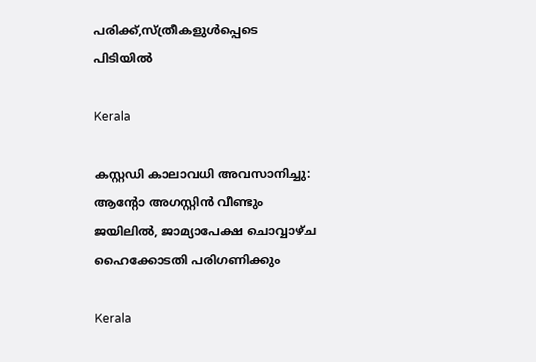പരിക്ക്,സ്ത്രീകളുള്‍പ്പെടെ പിടിയില്‍

Kerala

കസ്റ്റഡി കാലാവധി അവസാനിച്ചു: ആന്റോ അഗസ്റ്റിന്‍ വീണ്ടും ജയിലില്‍, ജാമ്യാപേക്ഷ ചൊവ്വാഴ്ച ഹൈക്കോടതി പരിഗണിക്കും

Kerala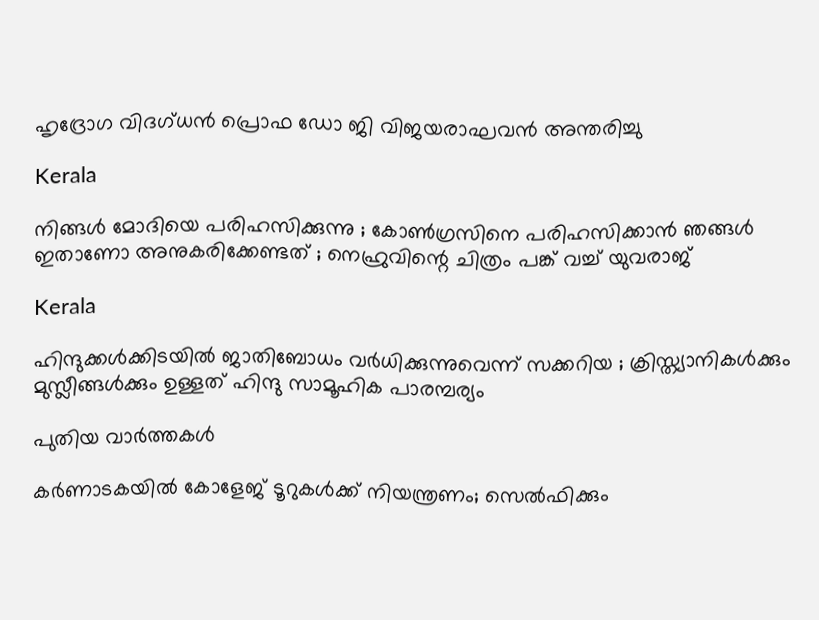ഹൃദ്രോഗ വിദഗ്ധന്‍ പ്രൊഫ ഡോ ജി വിജയരാഘവന്‍ അന്തരിച്ചു

Kerala

നിങ്ങൾ മോദിയെ പരിഹസിക്കുന്നു ; കോണ്‍ഗ്രസിനെ പരിഹസിക്കാന്‍ ഞങ്ങൾ ഇതാണോ അനുകരിക്കേണ്ടത് ; നെഹ്രുവിന്റെ ചിത്രം പങ്ക് വച്ച് യുവരാജ്

Kerala

ഹിന്ദുക്കൾക്കിടയിൽ ജാതിബോധം വർധിക്കുന്നുവെന്ന് സക്കറിയ ; ക്രിസ്ത്യാനികള്‍ക്കും മുസ്ലീങ്ങള്‍ക്കും ഉള്ളത് ഹിന്ദു സാമൂഹിക പാരമ്പര്യം

പുതിയ വാര്‍ത്തകള്‍

കർണാടകയിൽ കോളേജ് ടൂറുകൾക്ക് നിയന്ത്രണം; സെൽഫിക്കും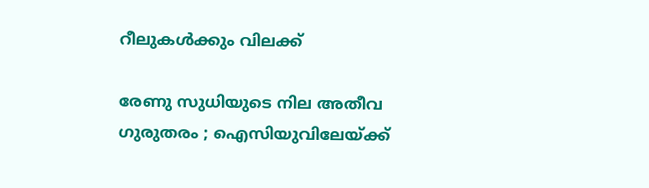റീലുകൾക്കും വിലക്ക്

രേണു സുധിയുടെ നില അതീവ ഗുരുതരം ; ഐസിയുവിലേയ്‌ക്ക്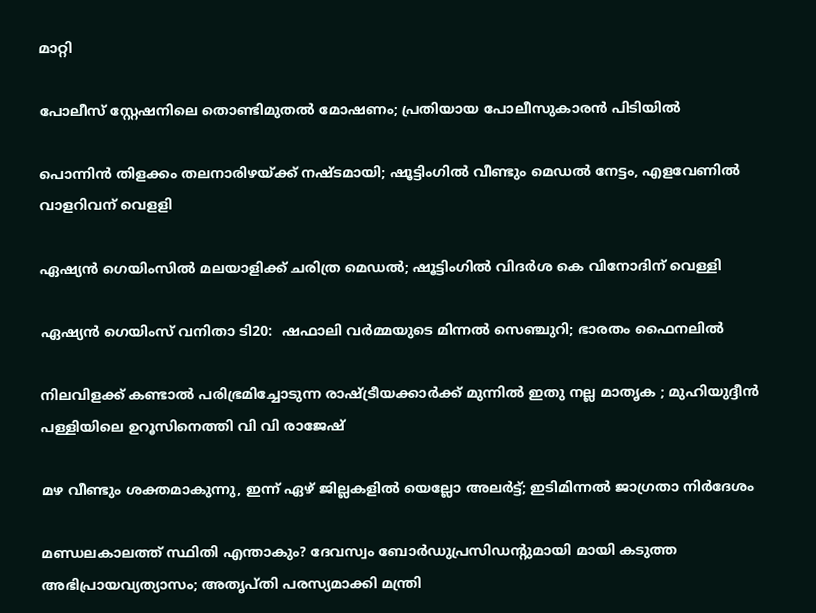മാറ്റി

പോലീസ് സ്റ്റേഷനിലെ തൊണ്ടിമുതൽ മോഷണം; പ്രതിയായ പോലീസുകാരൻ പിടിയിൽ

പൊന്നിൻ തിളക്കം തലനാരിഴയ്‌ക്ക് നഷ്ടമായി; ഷൂട്ടിംഗില്‍ വീണ്ടും മെഡൽ നേട്ടം, എളവേണില്‍ വാളറിവന് വെളളി

ഏഷ്യൻ ഗെയിംസില്‍ മലയാളിക്ക് ചരിത്ര മെഡല്‍; ഷൂട്ടിംഗില്‍ വിദര്‍ശ കെ വിനോദിന് വെള്ളി

ഏഷ്യൻ ഗെയിംസ് വനിതാ ടി20:  ഷഫാലി വർമ്മയുടെ മിന്നൽ സെഞ്ചുറി; ഭാരതം ഫൈനലിൽ‌

നിലവിളക്ക് കണ്ടാൽ പരിഭ്രമിച്ചോടുന്ന രാഷ്‌ട്രീയക്കാർക്ക് മുന്നിൽ ഇതു നല്ല മാതൃക ; മുഹിയുദ്ദീൻ പള്ളിയിലെ ഉറൂസിനെത്തി വി വി രാജേഷ്

മഴ വീണ്ടും ശക്തമാകുന്നു, ഇന്ന് ഏഴ്‌ ജില്ലകളില്‍ യെല്ലോ അലര്‍ട്ട്; ഇടിമിന്നല്‍ ജാഗ്രതാ നിര്‍ദേശം

മണ്ഡലകാലത്ത് സ്ഥിതി എന്താകും? ദേവസ്വം ബോര്‍ഡുപ്രസിഡന്റുമായി മായി കടുത്ത അഭിപ്രായവ്യത്യാസം; അതൃപ്തി പരസ്യമാക്കി മന്ത്രി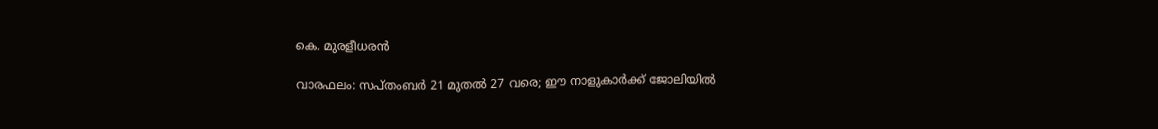കെ. മുരളീധരന്‍

വാരഫലം: സപ്തംബര്‍ 21 മുതല്‍ 27 വരെ; ഈ നാളുകാര്‍ക്ക് ജോലിയില്‍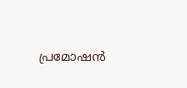പ്രമോഷന്‍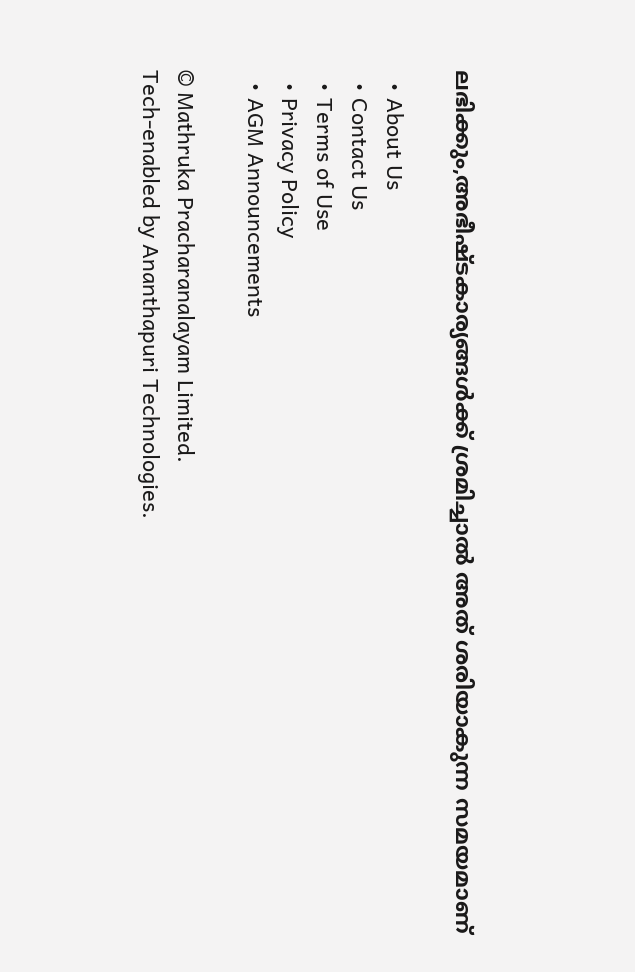ലഭിക്കും,അഭീഷ്ടകാര്യങ്ങള്‍ക്ക് ശ്രമിച്ചാല്‍ അത് ശരിയാകുന്ന സമയമാണ്

  • About Us
  • Contact Us
  • Terms of Use
  • Privacy Policy
  • AGM Announcements

© Mathruka Pracharanalayam Limited.
Tech-enabled by Ananthapuri Technologies.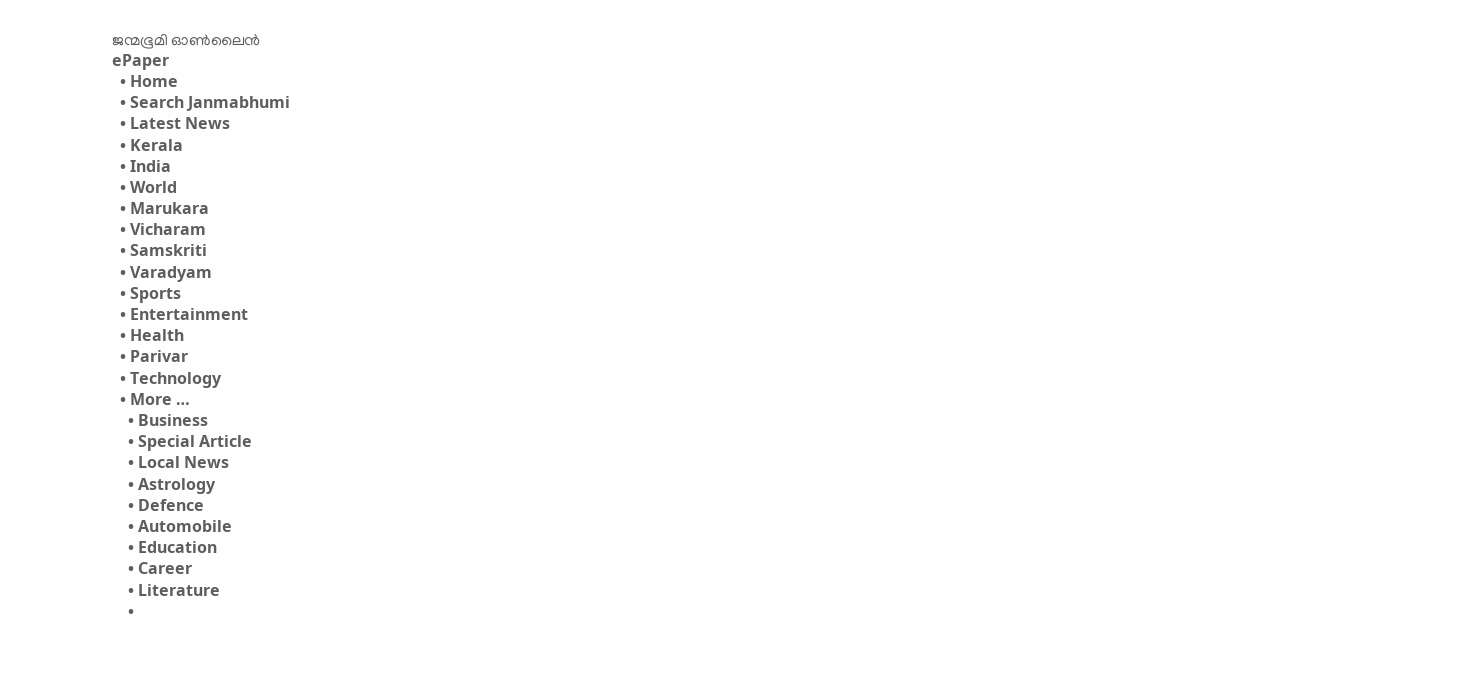ജന്മഭൂമി ഓണ്‍ലൈന്‍
ePaper
  • Home
  • Search Janmabhumi
  • Latest News
  • Kerala
  • India
  • World
  • Marukara
  • Vicharam
  • Samskriti
  • Varadyam
  • Sports
  • Entertainment
  • Health
  • Parivar
  • Technology
  • More …
    • Business
    • Special Article
    • Local News
    • Astrology
    • Defence
    • Automobile
    • Education
    • Career
    • Literature
    •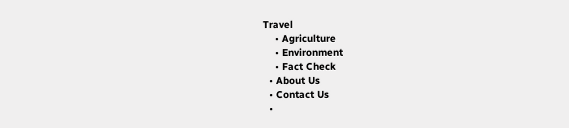Travel
    • Agriculture
    • Environment
    • Fact Check
  • About Us
  • Contact Us
  •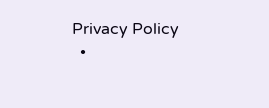Privacy Policy
  •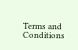Terms and Conditions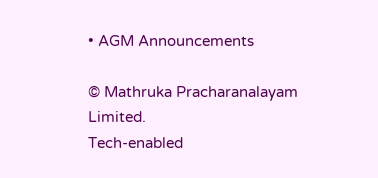• AGM Announcements

© Mathruka Pracharanalayam Limited.
Tech-enabled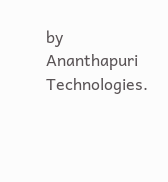by Ananthapuri Technologies.